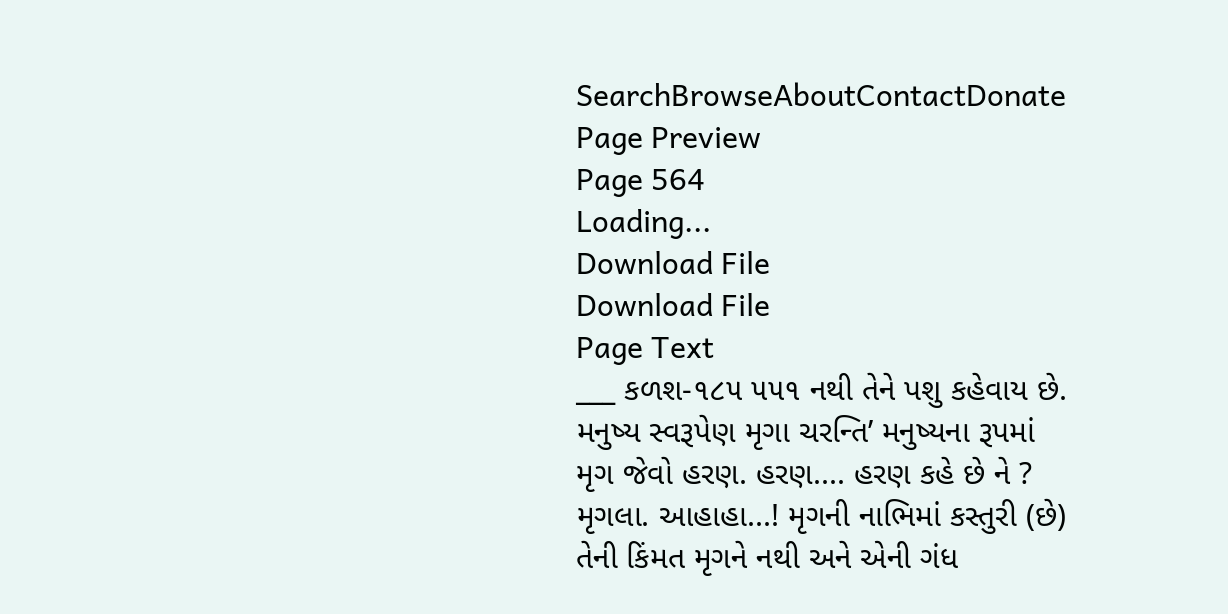SearchBrowseAboutContactDonate
Page Preview
Page 564
Loading...
Download File
Download File
Page Text
___ કળશ-૧૮૫ ૫૫૧ નથી તેને પશુ કહેવાય છે. મનુષ્ય સ્વરૂપેણ મૃગા ચરન્તિ’ મનુષ્યના રૂપમાં મૃગ જેવો હરણ. હરણ.... હરણ કહે છે ને ? મૃગલા. આહાહા...! મૃગની નાભિમાં કસ્તુરી (છે) તેની કિંમત મૃગને નથી અને એની ગંધ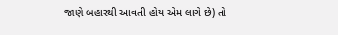જાણે બહારથી આવતી હોય એમ લાગે છે) તો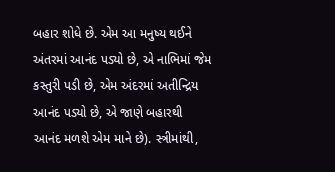બહાર શોધે છે. એમ આ મનુષ્ય થઈને અંતરમાં આનંદ પડ્યો છે, એ નાભિમાં જેમ કસ્તુરી પડી છે, એમ અંદરમાં અતીન્દ્રિય આનંદ પડ્યો છે, એ જાણે બહારથી આનંદ મળશે એમ માને છે). સ્ત્રીમાંથી,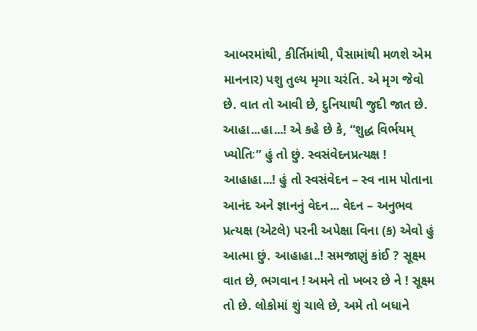આબરમાંથી, કીર્તિમાંથી, પૈસામાંથી મળશે એમ માનનાર) પશુ તુલ્ય મૃગા ચરંતિ. એ મૃગ જેવો છે. વાત તો આવી છે, દુનિયાથી જુદી જાત છે. આહા...હા...! એ કહે છે કે, “શુદ્ધ વિર્ભયમ્ ખ્યોતિઃ” હું તો છું. સ્વસંવેદનપ્રત્યક્ષ ! આહાહા...! હું તો સ્વસંવેદન – સ્વ નામ પોતાના આનંદ અને જ્ઞાનનું વેદન... વેદન – અનુભવ પ્રત્યક્ષ (એટલે) પરની અપેક્ષા વિના (ક) એવો હું આત્મા છું. આહાહા..! સમજાણું કાંઈ ? સૂક્ષ્મ વાત છે, ભગવાન ! અમને તો ખબર છે ને ! સૂક્ષ્મ તો છે. લોકોમાં શું ચાલે છે, અમે તો બધાને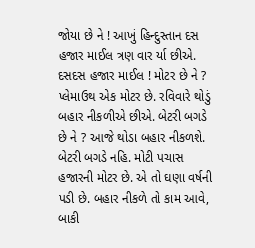જોયા છે ને ! આખું હિન્દુસ્તાન દસ હજાર માઈલ ત્રણ વાર ર્યા છીએ. દસદસ હજાર માઈલ ! મોટર છે ને ? પ્લેમાઉથ એક મોટર છે. રવિવારે થોડું બહાર નીકળીએ છીએ. બેટરી બગડે છે ને ? આજે થોડા બહાર નીકળશે. બેટરી બગડે નહિ. મોટી પચાસ હજારની મોટર છે. એ તો ઘણા વર્ષની પડી છે. બહાર નીકળે તો કામ આવે, બાકી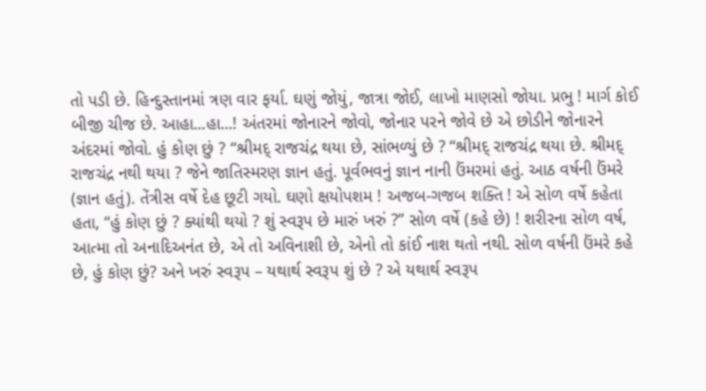તો પડી છે. હિન્દુસ્તાનમાં ત્રણ વાર ફર્યા. ઘણું જોયું, જાત્રા જોઈ, લાખો માણસો જોયા. પ્રભુ ! માર્ગ કોઈ બીજી ચીજ છે. આહા...હા...! અંતરમાં જોનારને જોવો, જોનાર પરને જોવે છે એ છોડીને જોનારને અંદરમાં જોવો. હું કોણ છું ? “શ્રીમદ્ રાજચંદ્ર થયા છે, સાંભળ્યું છે ? “શ્રીમદ્ રાજચંદ્ર થયા છે. શ્રીમદ્ રાજચંદ્ર નથી થયા ? જેને જાતિસ્મરણ જ્ઞાન હતું. પૂર્વભવનું જ્ઞાન નાની ઉંમરમાં હતું. આઠ વર્ષની ઉંમરે (જ્ઞાન હતું). તેંત્રીસ વર્ષે દેહ છૂટી ગયો. ઘણો ક્ષયોપશમ ! અજબ-ગજબ શક્તિ ! એ સોળ વર્ષે કહેતા હતા, “હું કોણ છું ? ક્યાંથી થયો ? શું સ્વરૂપ છે મારું ખરું ?” સોળ વર્ષે (કહે છે) ! શરીરના સોળ વર્ષ, આત્મા તો અનાદિઅનંત છે, એ તો અવિનાશી છે, એનો તો કાંઈ નાશ થતો નથી. સોળ વર્ષની ઉંમરે કહે છે, હું કોણ છું? અને ખરું સ્વરૂપ – યથાર્થ સ્વરૂપ શું છે ? એ યથાર્થ સ્વરૂપ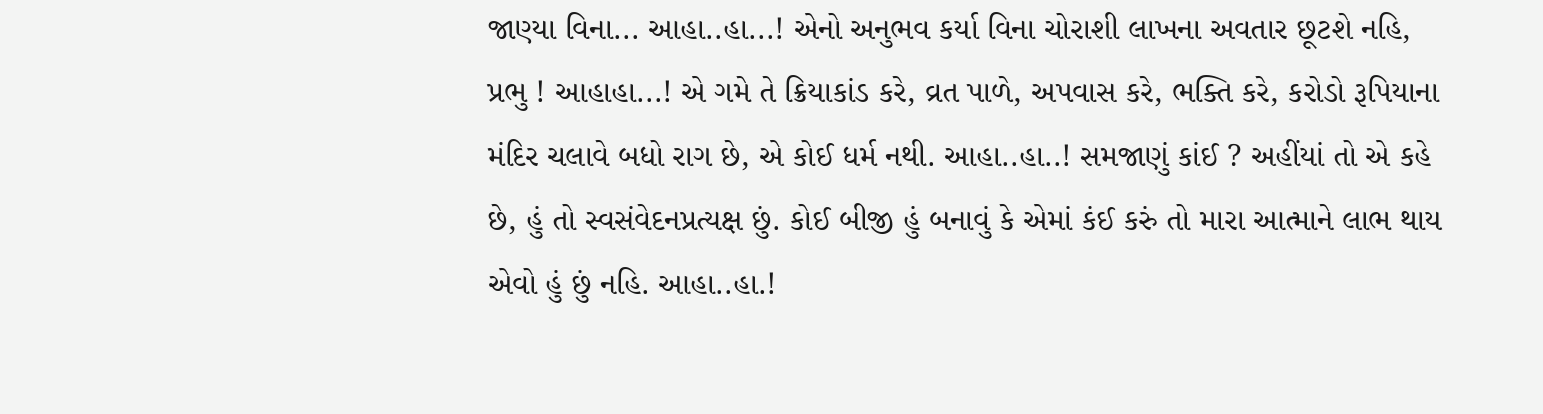જાણ્યા વિના... આહા..હા...! એનો અનુભવ કર્યા વિના ચોરાશી લાખના અવતાર છૂટશે નહિ, પ્રભુ ! આહાહા...! એ ગમે તે ક્રિયાકાંડ કરે, વ્રત પાળે, અપવાસ કરે, ભક્તિ કરે, કરોડો રૂપિયાના મંદિર ચલાવે બધો રાગ છે, એ કોઈ ધર્મ નથી. આહા..હા..! સમજાણું કાંઈ ? અહીંયાં તો એ કહે છે, હું તો સ્વસંવેદનપ્રત્યક્ષ છું. કોઈ બીજી હું બનાવું કે એમાં કંઈ કરું તો મારા આત્માને લાભ થાય એવો હું છું નહિ. આહા..હા.!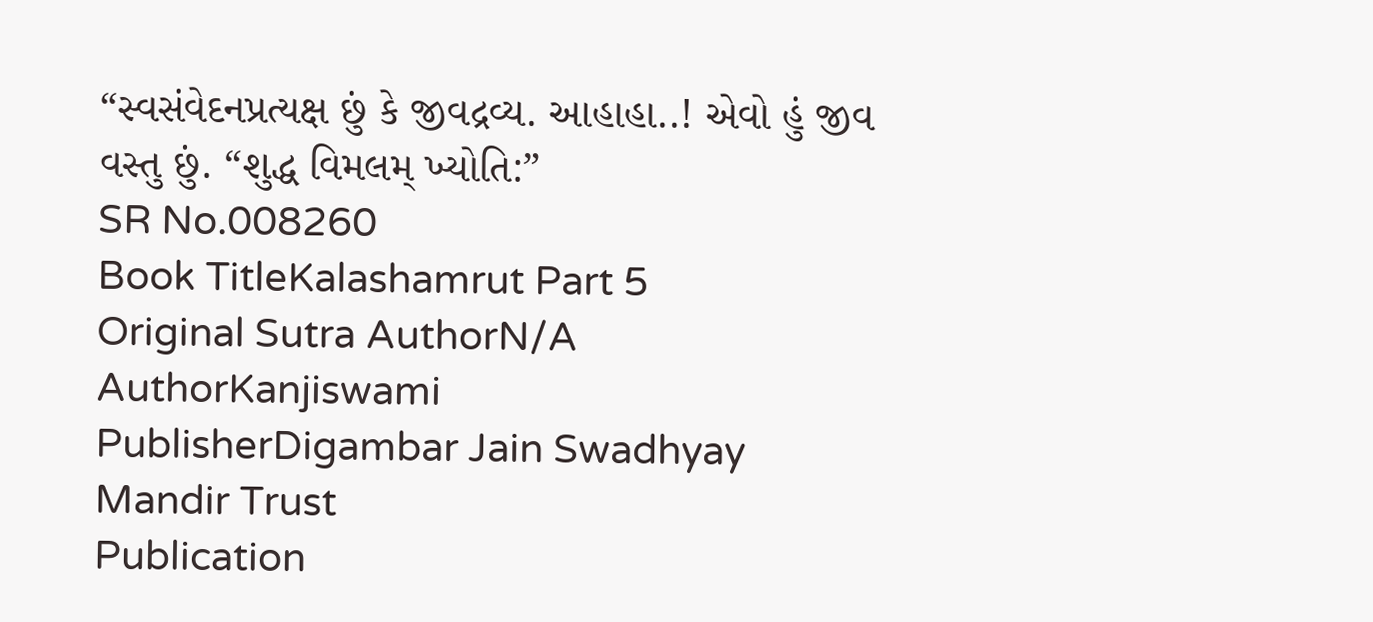“સ્વસંવેદનપ્રત્યક્ષ છું કે જીવદ્રવ્ય. આહાહા..! એવો હું જીવ વસ્તુ છું. “શુદ્ધ વિમલમ્ ખ્યોતિ:”
SR No.008260
Book TitleKalashamrut Part 5
Original Sutra AuthorN/A
AuthorKanjiswami
PublisherDigambar Jain Swadhyay Mandir Trust
Publication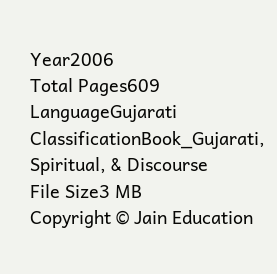Year2006
Total Pages609
LanguageGujarati
ClassificationBook_Gujarati, Spiritual, & Discourse
File Size3 MB
Copyright © Jain Education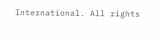International. All rights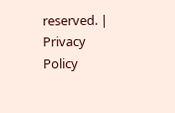reserved. | Privacy Policy